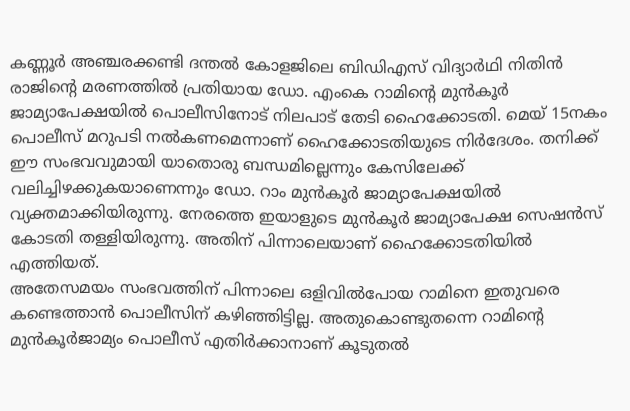കണ്ണൂർ അഞ്ചരക്കണ്ടി ദന്തൽ കോളജിലെ ബിഡിഎസ് വിദ്യാർഥി നിതിൻ രാജിന്റെ മരണത്തിൽ പ്രതിയായ ഡോ. എംകെ റാമിന്റെ മുൻകൂർ ജാമ്യാപേക്ഷയിൽ പൊലീസിനോട് നിലപാട് തേടി ഹൈക്കോടതി. മെയ് 15നകം പൊലീസ് മറുപടി നൽകണമെന്നാണ് ഹൈക്കോടതിയുടെ നിർദേശം. തനിക്ക് ഈ സംഭവവുമായി യാതൊരു ബന്ധമില്ലെന്നും കേസിലേക്ക് വലിച്ചിഴക്കുകയാണെന്നും ഡോ. റാം മുൻകൂർ ജാമ്യാപേക്ഷയിൽ വ്യക്തമാക്കിയിരുന്നു. നേരത്തെ ഇയാളുടെ മുൻകൂർ ജാമ്യാപേക്ഷ സെഷൻസ് കോടതി തള്ളിയിരുന്നു. അതിന് പിന്നാലെയാണ് ഹൈക്കോടതിയിൽ എത്തിയത്.
അതേസമയം സംഭവത്തിന് പിന്നാലെ ഒളിവിൽപോയ റാമിനെ ഇതുവരെ കണ്ടെത്താൻ പൊലീസിന് കഴിഞ്ഞിട്ടില്ല. അതുകൊണ്ടുതന്നെ റാമിന്റെ മുൻകൂർജാമ്യം പൊലീസ് എതിർക്കാനാണ് കൂടുതൽ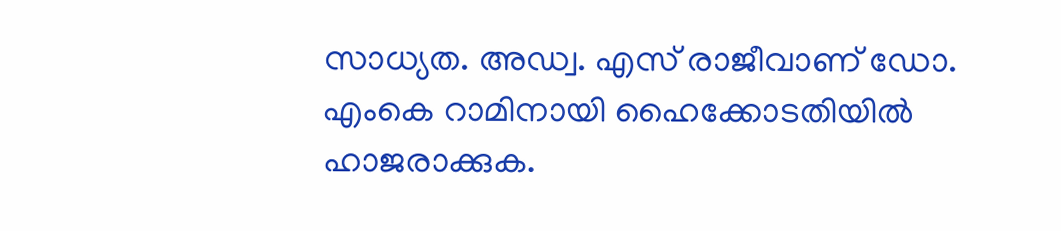സാധ്യത. അഡ്വ. എസ് രാജീവാണ് ഡോ. എംകെ റാമിനായി ഹൈക്കോടതിയിൽ ഹാജരാക്കുക.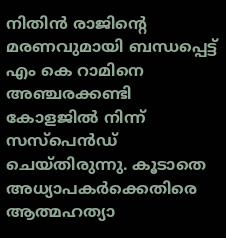നിതിൻ രാജിന്റെ മരണവുമായി ബന്ധപ്പെട്ട് എം കെ റാമിനെ അഞ്ചരക്കണ്ടി കോളജിൽ നിന്ന് സസ്പെൻഡ് ചെയ്തിരുന്നു. കൂടാതെ അധ്യാപകർക്കെതിരെ ആത്മഹത്യാ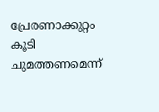പ്രേരണാക്കുറ്റം കൂടി ചുമത്തണമെന്ന്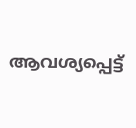ആവശ്യപ്പെട്ട്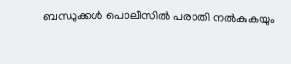ബന്ധുക്കൾ പൊലീസിൽ പരാതി നൽകുകയും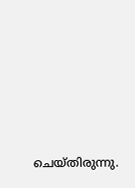ചെയ്തിരുന്നു.